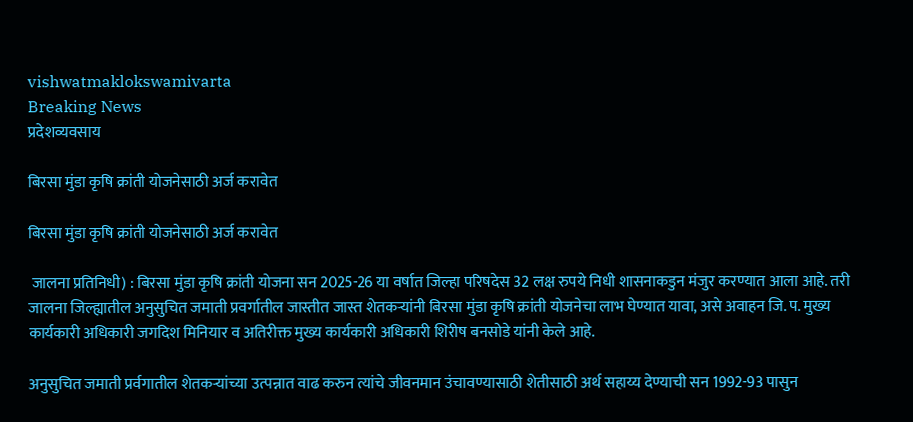vishwatmaklokswamivarta
Breaking News
प्रदेशव्यवसाय

बिरसा मुंडा कृषि क्रांती योजनेसाठी अर्ज करावेत

बिरसा मुंडा कृषि क्रांती योजनेसाठी अर्ज करावेत

 जालना प्रतिनिधी) : बिरसा मुंडा कृषि क्रांती योजना सन 2025-26 या वर्षात जिल्हा परिषदेस 32 लक्ष रुपये निधी शासनाकडुन मंजुर करण्यात आला आहे. तरी जालना जिल्ह्यातील अनुसुचित जमाती प्रवर्गातील जास्तीत जास्त शेतकऱ्यांनी बिरसा मुंडा कृषि क्रांती योजनेचा लाभ घेण्यात यावा, असे अवाहन जि. प. मुख्य कार्यकारी अधिकारी जगदिश मिनियार व अतिरीक्त मुख्य कार्यकारी अधिकारी शिरीष बनसोडे यांनी केले आहे.

अनुसुचित जमाती प्रर्वगातील शेतकऱ्यांच्या उत्पन्नात वाढ करुन त्यांचे जीवनमान उंचावण्यासाठी शेतीसाठी अर्थ सहाय्य देण्याची सन 1992-93 पासुन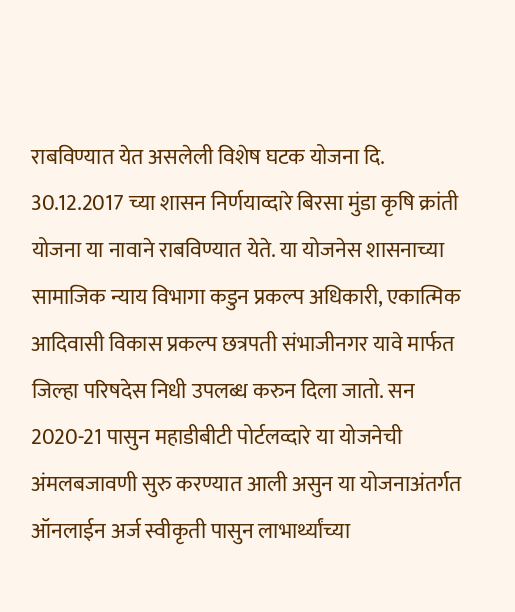राबविण्यात येत असलेली विशेष घटक योजना दि. 30.12.2017 च्या शासन निर्णयाव्दारे बिरसा मुंडा कृषि क्रांती योजना या नावाने राबविण्यात येते. या योजनेस शासनाच्या सामाजिक न्याय विभागा कडुन प्रकल्प अधिकारी, एकात्मिक आदिवासी विकास प्रकल्प छत्रपती संभाजीनगर यावे मार्फत जिल्हा परिषदेस निधी उपलब्ध करुन दिला जातो. सन 2020-21 पासुन महाडीबीटी पोर्टलव्दारे या योजनेची अंमलबजावणी सुरु करण्यात आली असुन या योजनाअंतर्गत ऑनलाईन अर्ज स्वीकृती पासुन लाभार्थ्यांच्या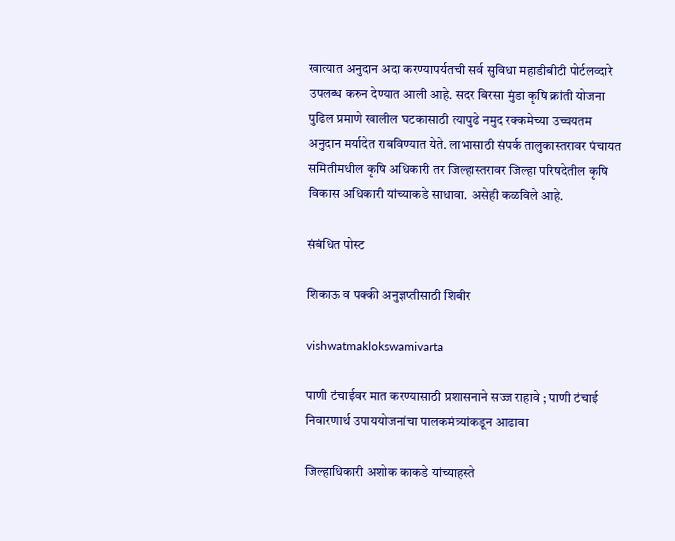खात्यात अनुदान अदा करण्यापर्यतची सर्व सुविधा महाडीबीटी पोर्टलव्दारे उपलब्ध करुन देण्यात आली आहे. सदर बिरसा मुंडा कृषि क्रांती योजना पुढिल प्रमाणे खालील घटकासाठी त्यापुढे नमुद रक्कमेच्या उच्चयतम अनुदान मर्यादेत राबविण्यात येते. लाभासाठी संपर्क तालुकास्तरावर पंचायत समितीमधील कृषि अधिकारी तर जिल्हास्तरावर जिल्हा परिषदेतील कृषि विकास अधिकारी यांच्याकडे साधावा. असेही कळविले आहे.

संबंधित पोस्ट

शिकाऊ व पक्की अनुज्ञप्तीसाठी शिबीर

vishwatmaklokswamivarta

पाणी टंचाईवर मात करण्यासाठी प्रशासनाने सज्ज राहावे ; पाणी टंचाई निवारणार्थ उपाययोजनांचा पालकमंत्र्यांकडून आढावा

जिल्हाधिकारी अशोक काकडे यांच्याहस्ते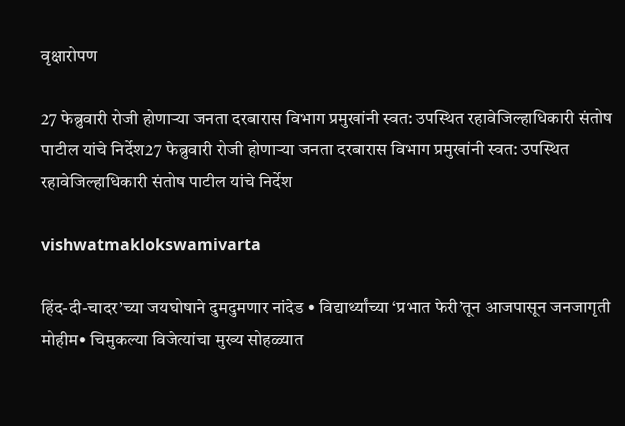वृक्षारोपण

27 फेब्रुवारी रोजी होणाऱ्या जनता दरबारास विभाग प्रमुखांनी स्वत: उपस्थित रहावेजिल्हाधिकारी संतोष पाटील यांचे निर्देश27 फेब्रुवारी रोजी होणाऱ्या जनता दरबारास विभाग प्रमुखांनी स्वत: उपस्थित रहावेजिल्हाधिकारी संतोष पाटील यांचे निर्देश

vishwatmaklokswamivarta

हिंद-दी-चादर’च्या जयघोषाने दुमदुमणार नांदेड • विद्यार्थ्यांच्या ‘प्रभात फेरी’तून आजपासून जनजागृती मोहीम• चिमुकल्या विजेत्यांचा मुख्य सोहळ्यात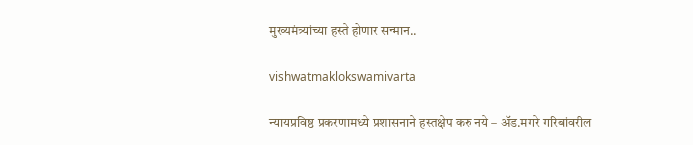मुख्यमंत्र्यांच्या हस्ते होणार सन्मान..

vishwatmaklokswamivarta

न्यायप्रविष्ठ प्रकरणामध्ये प्रशासनाने हस्तक्षेप करु नये – अ‍ॅड.मगरे गरिबांवरील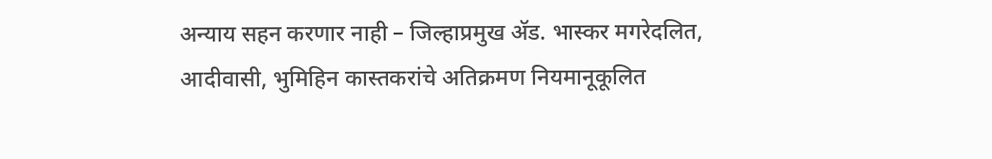अन्याय सहन करणार नाही – जिल्हाप्रमुख अ‍ॅड. भास्कर मगरेदलित, आदीवासी, भुमिहिन कास्तकरांचे अतिक्रमण नियमानूकूलित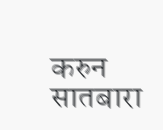करुन सातबारा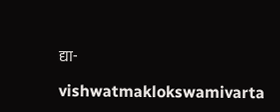द्या-

vishwatmaklokswamivarta